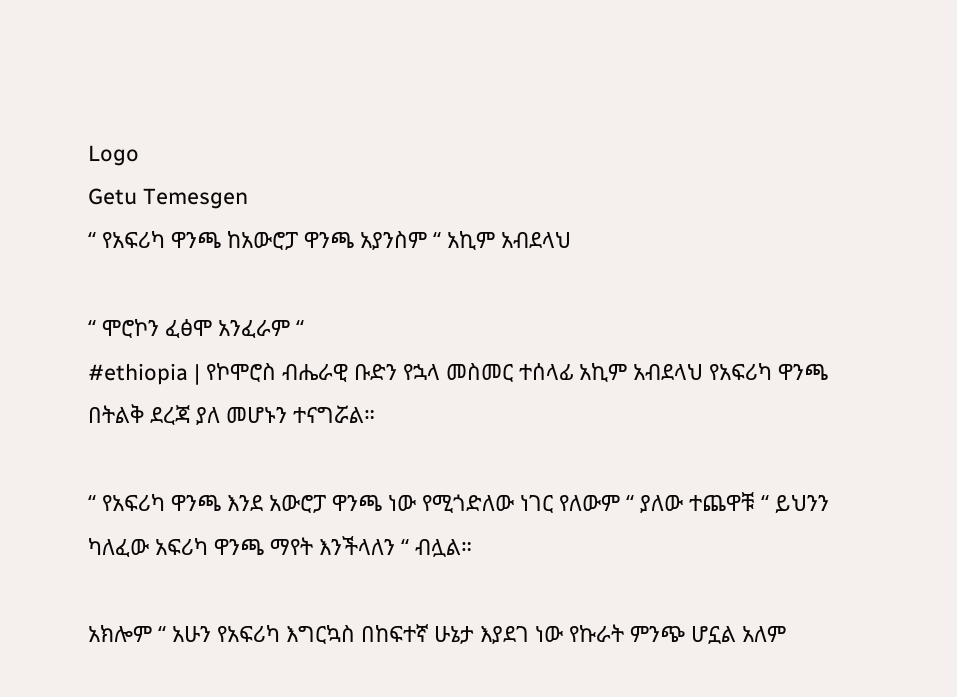Logo
Getu Temesgen
“ የአፍሪካ ዋንጫ ከአውሮፓ ዋንጫ አያንስም “ አኪም አብደላህ

“ ሞሮኮን ፈፅሞ አንፈራም “
#ethiopia | የኮሞሮስ ብሔራዊ ቡድን የኋላ መስመር ተሰላፊ አኪም አብደላህ የአፍሪካ ዋንጫ በትልቅ ደረጃ ያለ መሆኑን ተናግሯል።

“ የአፍሪካ ዋንጫ እንደ አውሮፓ ዋንጫ ነው የሚጎድለው ነገር የለውም “ ያለው ተጨዋቹ “ ይህንን ካለፈው አፍሪካ ዋንጫ ማየት እንችላለን “ ብሏል።

አክሎም “ አሁን የአፍሪካ እግርኳስ በከፍተኛ ሁኔታ እያደገ ነው የኩራት ምንጭ ሆኗል አለም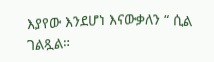እያየው እንደሆነ እናውቃለን “ ሲል ገልጿል።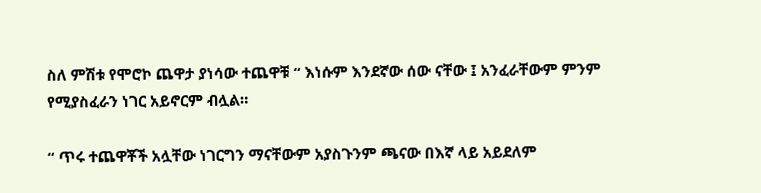ስለ ምሽቱ የሞሮኮ ጨዋታ ያነሳው ተጨዋቹ “ እነሱም እንደኛው ሰው ናቸው ፤ አንፈራቸውም ምንም የሚያስፈራን ነገር አይኖርም ብሏል።

“ ጥሩ ተጨዋቾች አሏቸው ነገርግን ማናቸውም አያስጉንም ጫናው በእኛ ላይ አይደለም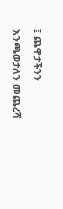፤ ጨዋታችንን እንጫወታለን መጨረሻ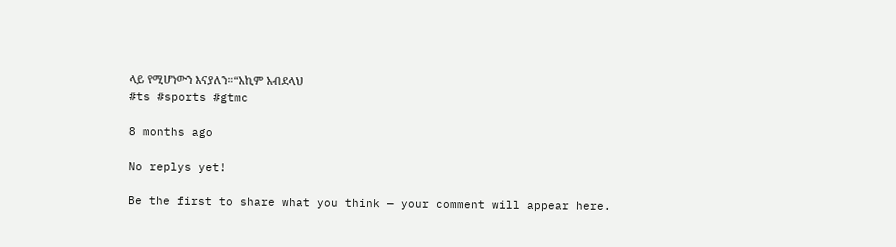ላይ የሚሆነውን እናያለን።“አኪም አብደላህ
#ts #sports #gtmc

8 months ago

No replys yet!

Be the first to share what you think — your comment will appear here.